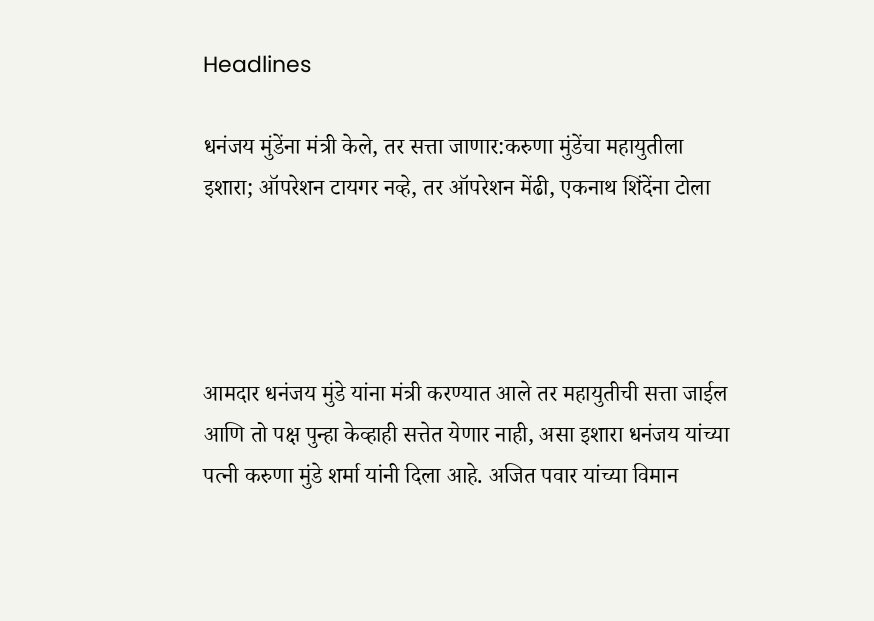Headlines

धनंजय मुंडेंना मंत्री केले, तर सत्ता जाणार:करुणा मुंडेंचा महायुतीला इशारा; ऑपरेशन टायगर नव्हे, तर ऑपरेशन मेंढी, एकनाथ शिंदेंना टोला




आमदार धनंजय मुंडे यांना मंत्री करण्यात आले तर महायुतीची सत्ता जाईल आणि तो पक्ष पुन्हा केव्हाही सत्तेत येणार नाही, असा इशारा धनंजय यांच्या पत्नी करुणा मुंडे शर्मा यांनी दिला आहे. अजित पवार यांच्या विमान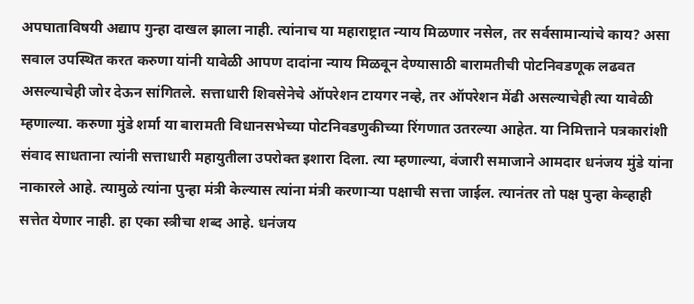अपघाताविषयी अद्याप गुन्हा दाखल झाला नाही. त्यांनाच या महाराष्ट्रात न्याय मिळणार नसेल, तर सर्वसामान्यांचे काय? असा सवाल उपस्थित करत करुणा यांनी यावेळी आपण दादांना न्याय मिळवून देण्यासाठी बारामतीची पोटनिवडणूक लढवत असल्याचेही जोर देऊन सांगितले. सत्ताधारी शिवसेनेचे ऑपरेशन टायगर नव्हे, तर ऑपरेशन मेंढी असल्याचेही त्या यावेळी म्हणाल्या. करुणा मुंडे शर्मा या बारामती विधानसभेच्या पोटनिवडणुकीच्या रिंगणात उतरल्या आहेत. या निमित्ताने पत्रकारांशी संवाद साधताना त्यांनी सत्ताधारी महायुतीला उपरोक्त इशारा दिला. त्या म्हणाल्या, वंजारी समाजाने आमदार धनंजय मुंडे यांना नाकारले आहे. त्यामुळे त्यांना पुन्हा मंत्री केल्यास त्यांना मंत्री करणाऱ्या पक्षाची सत्ता जाईल. त्यानंतर तो पक्ष पुन्हा केव्हाही सत्तेत येणार नाही. हा एका स्त्रीचा शब्द आहे. धनंजय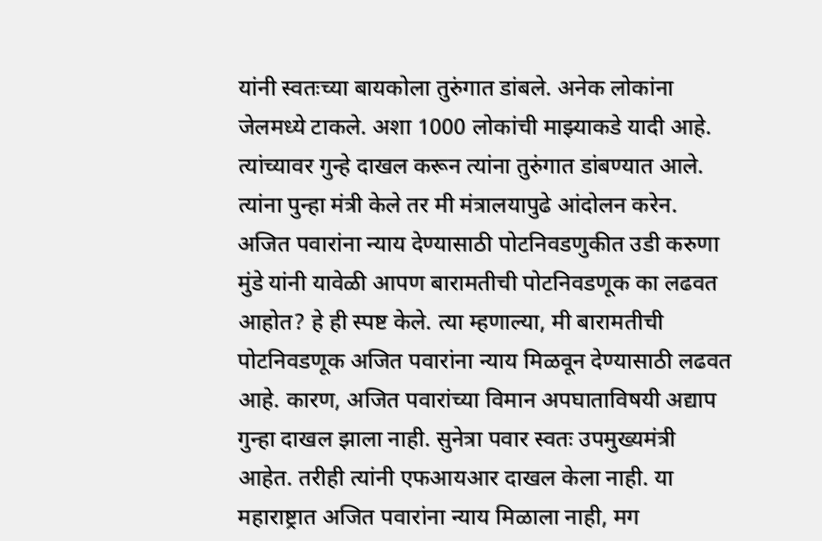यांनी स्वतःच्या बायकोला तुरुंगात डांबले. अनेक लोकांना जेलमध्ये टाकले. अशा 1000 लोकांची माझ्याकडे यादी आहे. त्यांच्यावर गुन्हे दाखल करून त्यांना तुरुंगात डांबण्यात आले. त्यांना पुन्हा मंत्री केले तर मी मंत्रालयापुढे आंदोलन करेन. अजित पवारांना न्याय देण्यासाठी पोटनिवडणुकीत उडी करुणा मुंडे यांनी यावेळी आपण बारामतीची पोटनिवडणूक का लढवत आहोत? हे ही स्पष्ट केले. त्या म्हणाल्या, मी बारामतीची पोटनिवडणूक अजित पवारांना न्याय मिळवून देण्यासाठी लढवत आहे. कारण, अजित पवारांच्या विमान अपघाताविषयी अद्याप गुन्हा दाखल झाला नाही. सुनेत्रा पवार स्वतः उपमुख्यमंत्री आहेत. तरीही त्यांनी एफआयआर दाखल केला नाही. या महाराष्ट्रात अजित पवारांना न्याय मिळाला नाही, मग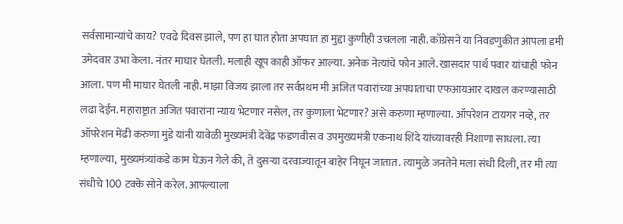सर्वसामान्यांचे काय? एवढे दिवस झाले, पण हा घात होता अपघात हा मुद्दा कुणीही उचलला नाही. काँग्रेसने या निवडणुकीत आपला डमी उमेदवार उभा केला. नंतर माघार घेतली. मलाही खूप काही ऑफर आल्या. अनेक नेत्यांचे फोन आले. खासदार पार्थ पवार यांचाही फोन आला. पण मी माघार घेतली नाही. माझा विजय झाला तर सर्वप्रथम मी अजित पवारांच्या अपघाताचा एफआयआर दाखल करण्यासाठी लढा देईन. महाराष्ट्रात अजित पवारांना न्याय भेटणार नसेल, तर कुणाला भेटणार? असे करुणा म्हणाल्या. ऑपरेशन टायगर नव्हे, तर ऑपरेशन मेंढी करुणा मुंडे यांनी यावेळी मुख्यमंत्री देवेंद्र फडणवीस व उपमुख्यमंत्री एकनाथ शिंदे यांच्यावरही निशाणा साधला. त्या म्हणाल्या, मुख्यमंत्र्यांकडे काम घेऊन गेले की, ते दुसऱ्या दरवाज्यातून बाहेर निघून जातात. त्यामुळे जनतेने मला संधी दिली, तर मी त्या संधीचे 100 टक्के सोने करेल. आपल्याला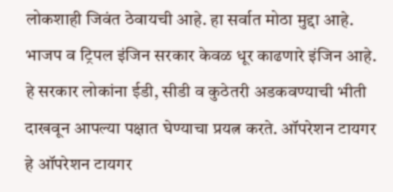लोकशाही जिवंत ठेवायची आहे. हा सर्वात मोठा मुद्दा आहे. भाजप व ट्रिपल इंजिन सरकार केवळ धूर काढणारे इंजिन आहे. हे सरकार लोकांना ईडी, सीडी व कुठेतरी अडकवण्याची भीती दाखवून आपल्या पक्षात घेण्याचा प्रयत्न करते. ऑपरेशन टायगर हे ऑपरेशन टायगर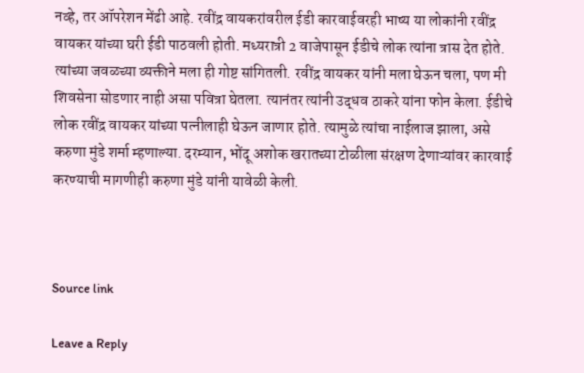नव्हे, तर ऑपरेशन मेंढी आहे. रवींद्र वायकरांवरील ईडी कारवाईवरही भाष्य या लोकांनी रवींद्र वायकर यांच्या घरी ईडी पाठवली होती. मध्यरात्री 2 वाजेपासून ईडीचे लोक त्यांना त्रास देत होते. त्यांच्या जवळच्या व्यक्तीने मला ही गोष्ट सांगितली. रवींद्र वायकर यांनी मला घेऊन चला, पण मी शिवसेना सोडणार नाही असा पवित्रा घेतला. त्यानंतर त्यांनी उद्धव ठाकरे यांना फोन केला. ईडीचे लोक रवींद्र वायकर यांच्या पत्नीलाही घेऊन जाणार होते. त्यामुळे त्यांचा नाईलाज झाला, असे करुणा मुंडे शर्मा म्हणाल्या. दरम्यान, भोंदू अशोक खरातच्या टोळीला संरक्षण देणाऱ्यांवर कारवाई करण्याची मागणीही करुणा मुंडे यांनी यावेळी केली.



Source link

Leave a Reply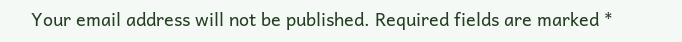Your email address will not be published. Required fields are marked *